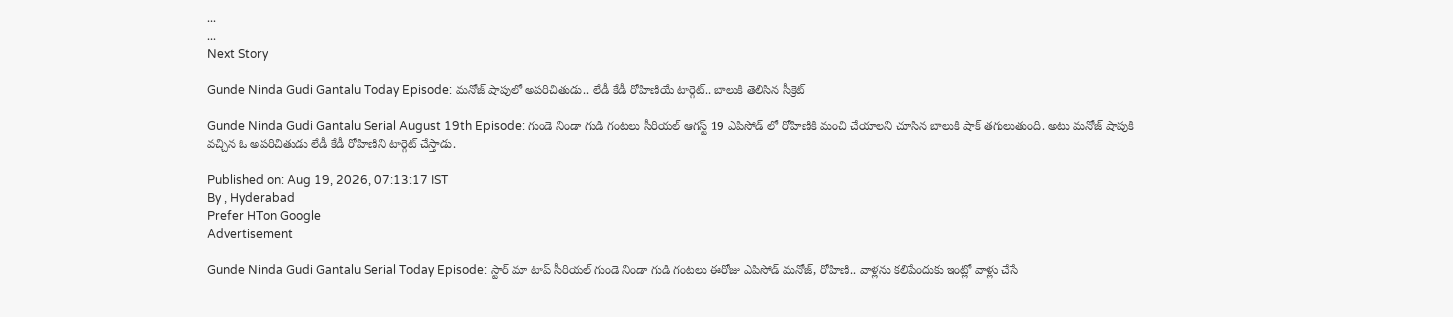...
...
Next Story

Gunde Ninda Gudi Gantalu Today Episode: మనోజ్ షాపులో అపరిచితుడు.. లేడీ కేడీ రోహిణియే టార్గెట్.. బాలుకి తెలిసిన సీక్రెట్

Gunde Ninda Gudi Gantalu Serial August 19th Episode: గుండె నిండా గుడి గంటలు సీరియల్ ఆగస్ట్ 19 ఎపిసోడ్ లో రోహిణికి మంచి చేయాలని చూసిన బాలుకి షాక్ తగులుతుంది. అటు మనోజ్ షాపుకి వచ్చిన ఓ అపరిచితుడు లేడీ కేడీ రోహిణిని టార్గెట్ చేస్తాడు.

Published on: Aug 19, 2026, 07:13:17 IST
By , Hyderabad
Prefer HTon Google
Advertisement

Gunde Ninda Gudi Gantalu Serial Today Episode: స్టార్ మా టాప్ సీరియల్ గుండె నిండా గుడి గంటలు ఈరోజు ఎపిసోడ్ మనోజ్, రోహిణి.. వాళ్లను కలిపేందుకు ఇంట్లో వాళ్లు చేసే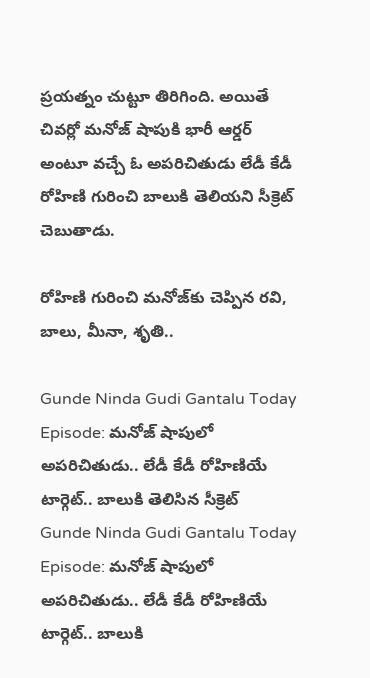ప్రయత్నం చుట్టూ తిరిగింది. అయితే చివర్లో మనోజ్ షాపుకి భారీ ఆర్డర్ అంటూ వచ్చే ఓ అపరిచితుడు లేడీ కేడీ రోహిణి గురించి బాలుకి తెలియని సీక్రెట్ చెబుతాడు.

రోహిణి గురించి మనోజ్‌కు చెప్పిన రవి, బాలు, మీనా, శృతి..

Gunde Ninda Gudi Gantalu Today Episode: మనోజ్ షాపులో అపరిచితుడు.. లేడీ కేడీ రోహిణియే టార్గెట్.. బాలుకి తెలిసిన సీక్రెట్
Gunde Ninda Gudi Gantalu Today Episode: మనోజ్ షాపులో అపరిచితుడు.. లేడీ కేడీ రోహిణియే టార్గెట్.. బాలుకి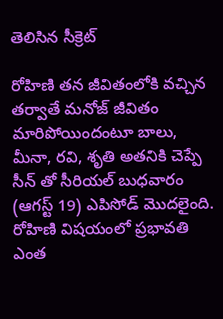తెలిసిన సీక్రెట్

రోహిణి తన జీవితంలోకి వచ్చిన తర్వాతే మనోజ్ జీవితం మారిపోయిందంటూ బాలు, మీనా, రవి, శృతి అతనికి చెప్పే సీన్ తో సీరియల్ బుధవారం (ఆగస్ట్ 19) ఎపిసోడ్ మొదలైంది. రోహిణి విషయంలో ప్రభావతి ఎంత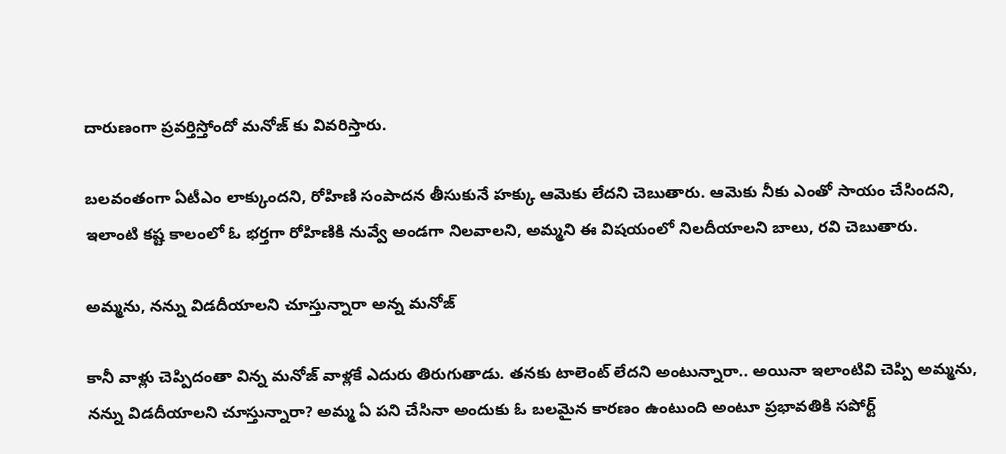దారుణంగా ప్రవర్తిస్తోందో మనోజ్ కు వివరిస్తారు.

బలవంతంగా ఏటీఎం లాక్కుందని, రోహిణి సంపాదన తీసుకునే హక్కు ఆమెకు లేదని చెబుతారు. ఆమెకు నీకు ఎంతో సాయం చేసిందని, ఇలాంటి కష్ట కాలంలో ఓ భర్తగా రోహిణికి నువ్వే అండగా నిలవాలని, అమ్మని ఈ విషయంలో నిలదీయాలని బాలు, రవి చెబుతారు.

అమ్మను, నన్ను విడదీయాలని చూస్తున్నారా అన్న మనోజ్

కానీ వాళ్లు చెప్పిదంతా విన్న మనోజ్ వాళ్లకే ఎదురు తిరుగుతాడు. తనకు టాలెంట్ లేదని అంటున్నారా.. అయినా ఇలాంటివి చెప్పి అమ్మను, నన్ను విడదీయాలని చూస్తున్నారా? అమ్మ ఏ పని చేసినా అందుకు ఓ బలమైన కారణం ఉంటుంది అంటూ ప్రభావతికి సపోర్ట్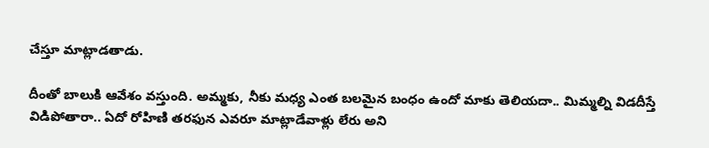చేస్తూ మాట్లాడతాడు.

దీంతో బాలుకి ఆవేశం వస్తుంది. అమ్మకు, నీకు మధ్య ఎంత బలమైన బంధం ఉందో మాకు తెలియదా.. మిమ్మల్ని విడదీస్తే విడిపోతారా.. ఏదో రోహిణి తరఫున ఎవరూ మాట్లాడేవాళ్లు లేరు అని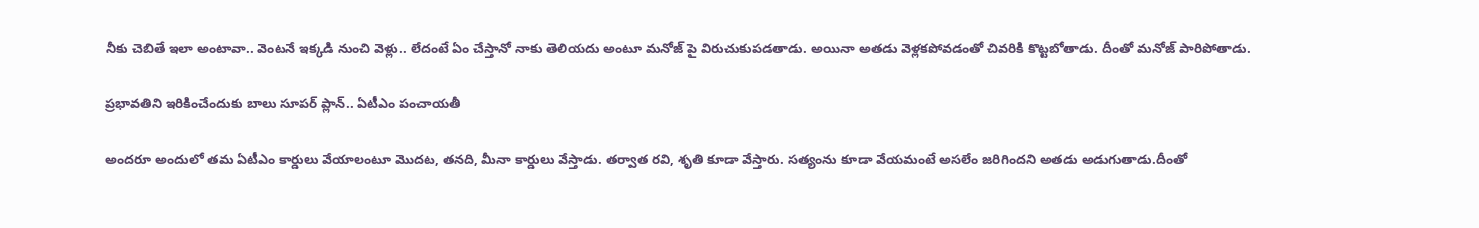నీకు చెబితే ఇలా అంటావా.. వెంటనే ఇక్కడి నుంచి వెళ్లు.. లేదంటే ఏం చేస్తానో నాకు తెలియదు అంటూ మనోజ్ పై విరుచుకుపడతాడు. అయినా అతడు వెళ్లకపోవడంతో చివరికి కొట్టబోతాడు. దీంతో మనోజ్ పారిపోతాడు.

ప్రభావతిని ఇరికించేందుకు బాలు సూపర్ ప్లాన్.. ఏటీఎం పంచాయతీ

అందరూ అందులో తమ ఏటీఎం కార్డులు వేయాలంటూ మొదట, తనది, మీనా కార్డులు వేస్తాడు. తర్వాత రవి, శృతి కూడా వేస్తారు. సత్యంను కూడా వేయమంటే అసలేం జరిగిందని అతడు అడుగుతాడు.దీంతో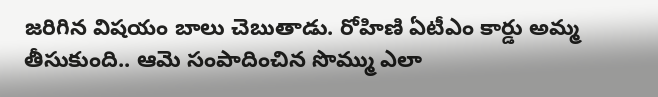జరిగిన విషయం బాలు చెబుతాడు. రోహిణి ఏటీఎం కార్డు అమ్మ తీసుకుంది.. ఆమె సంపాదించిన సొమ్ము ఎలా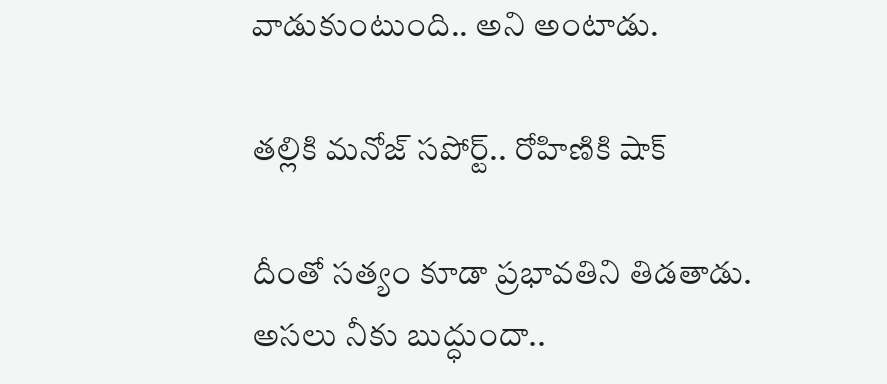వాడుకుంటుంది.. అని అంటాడు.

తల్లికి మనోజ్ సపోర్ట్.. రోహిణికి షాక్

దీంతో సత్యం కూడా ప్రభావతిని తిడతాడు. అసలు నీకు బుద్ధుందా..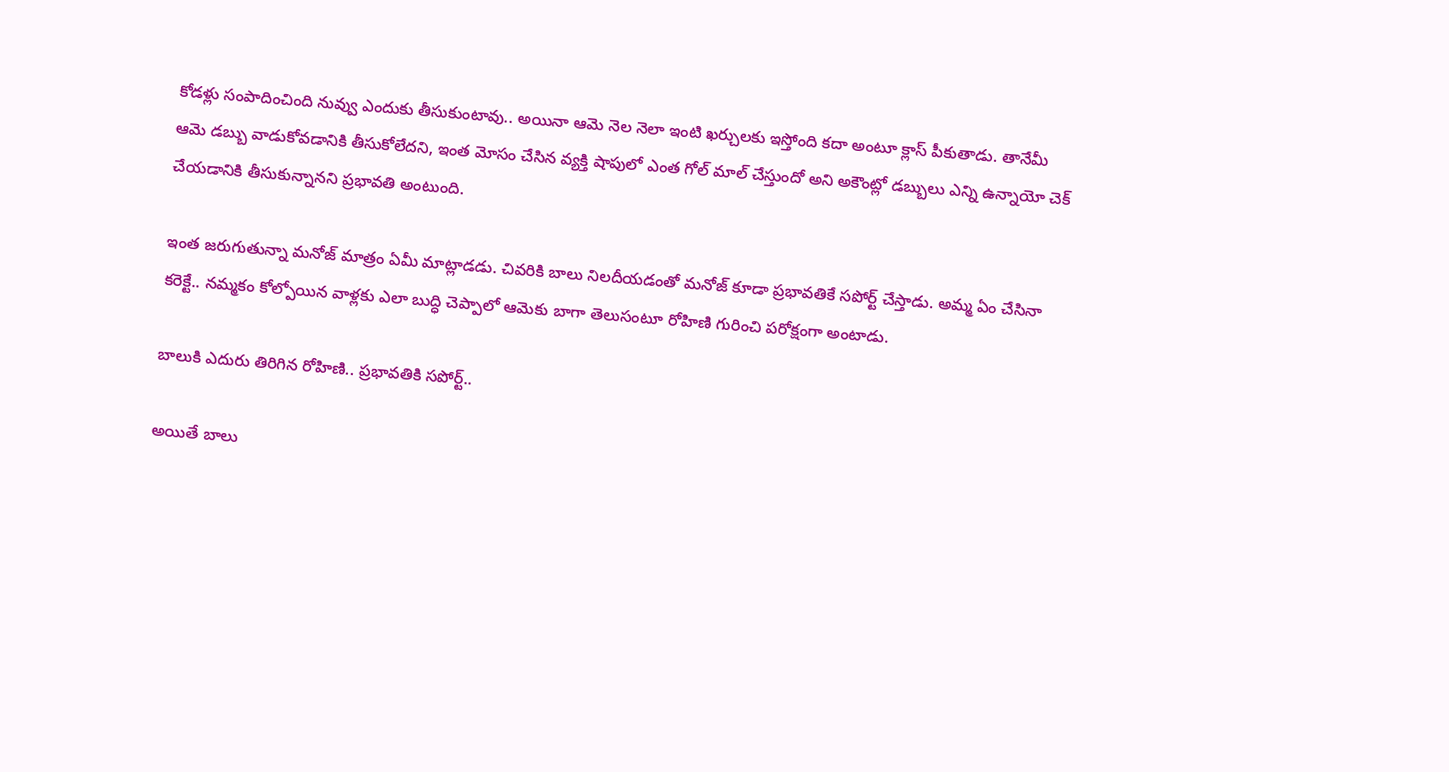కోడళ్లు సంపాదించింది నువ్వు ఎందుకు తీసుకుంటావు.. అయినా ఆమె నెల నెలా ఇంటి ఖర్చులకు ఇస్తోంది కదా అంటూ క్లాస్ పీకుతాడు. తానేమీ ఆమె డబ్బు వాడుకోవడానికి తీసుకోలేదని, ఇంత మోసం చేసిన వ్యక్తి షాపులో ఎంత గోల్ మాల్ చేస్తుందో అని అకౌంట్లో డబ్బులు ఎన్ని ఉన్నాయో చెక్ చేయడానికి తీసుకున్నానని ప్రభావతి అంటుంది.

ఇంత జరుగుతున్నా మనోజ్ మాత్రం ఏమీ మాట్లాడడు. చివరికి బాలు నిలదీయడంతో మనోజ్ కూడా ప్రభావతికే సపోర్ట్ చేస్తాడు. అమ్మ ఏం చేసినా కరెక్టే.. నమ్మకం కోల్పోయిన వాళ్లకు ఎలా బుద్ధి చెప్పాలో ఆమెకు బాగా తెలుసంటూ రోహిణి గురించి పరోక్షంగా అంటాడు.

బాలుకి ఎదురు తిరిగిన రోహిణి.. ప్రభావతికి సపోర్ట్..

అయితే బాలు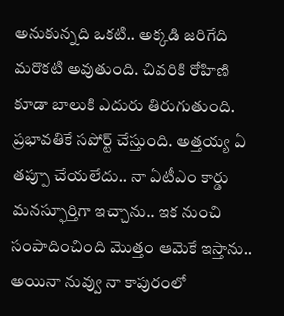అనుకున్నది ఒకటి.. అక్కడి జరిగేది మరొకటి అవుతుంది. చివరికి రోహిణి కూడా బాలుకి ఎదురు తిరుగుతుంది. ప్రభావతికే సపోర్ట్ చేస్తుంది. అత్తయ్య ఏ తప్పూ చేయలేదు.. నా ఏటీఎం కార్డు మనస్ఫూర్తిగా ఇచ్చాను.. ఇక నుంచి సంపాదించింది మొత్తం ఆమెకే ఇస్తాను.. అయినా నువ్వు నా కాపురంలో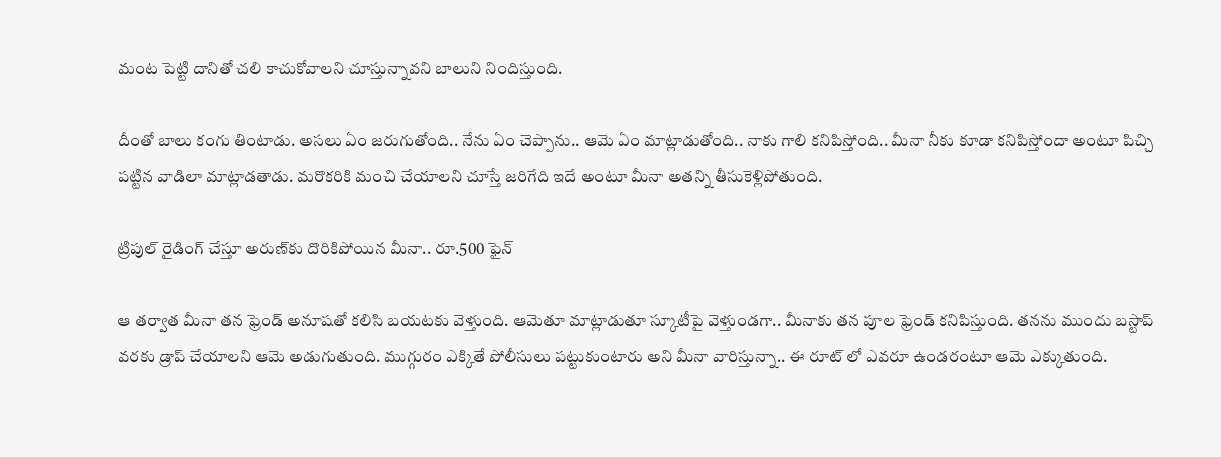మంట పెట్టి దానితో చలి కాచుకోవాలని చూస్తున్నావని బాలుని నిందిస్తుంది.

దీంతో బాలు కంగు తింటాడు. అసలు ఏం జరుగుతోంది.. నేను ఏం చెప్పాను.. ఆమె ఏం మాట్లాడుతోంది.. నాకు గాలి కనిపిస్తోంది.. మీనా నీకు కూడా కనిపిస్తోందా అంటూ పిచ్చి పట్టిన వాడిలా మాట్లాడతాడు. మరొకరికి మంచి చేయాలని చూస్తే జరిగేది ఇదే అంటూ మీనా అతన్ని తీసుకెళ్లిపోతుంది.

ట్రిపుల్ రైడింగ్ చేస్తూ అరుణ్‌కు దొరికిపోయిన మీనా.. రూ.500 ఫైన్

ఆ తర్వాత మీనా తన ఫ్రెండ్ అనూషతో కలిసి బయటకు వెళ్తుంది. ఆమెతూ మాట్లాడుతూ స్కూటీపై వెళ్తుండగా.. మీనాకు తన పూల ఫ్రెండ్ కనిపిస్తుంది. తనను ముందు బస్టాప్ వరకు డ్రాప్ చేయాలని ఆమె అడుగుతుంది. ముగ్గురం ఎక్కితే పోలీసులు పట్టుకుంటారు అని మీనా వారిస్తున్నా.. ఈ రూట్ లో ఎవరూ ఉండరంటూ ఆమె ఎక్కుతుంది.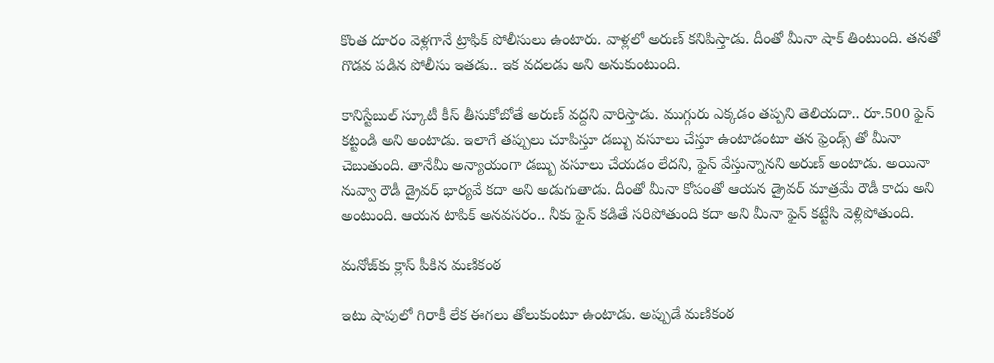కొంత దూరం వెళ్లగానే ట్రాఫిక్ పోలీసులు ఉంటారు. వాళ్లలో అరుణ్ కనిపిస్తాడు. దీంతో మీనా షాక్ తింటుంది. తనతో గొడవ పడిన పోలీసు ఇతడు.. ఇక వదలడు అని అనుకుంటుంది.

కానిస్టేబుల్ స్కూటీ కీస్ తీసుకోబోతే అరుణ్ వద్దని వారిస్తాడు. ముగ్గురు ఎక్కడం తప్పని తెలియదా.. రూ.500 ఫైన్ కట్టండి అని అంటాడు. ఇలాగే తప్పులు చూపిస్తూ డబ్బు వసూలు చేస్తూ ఉంటాడంటూ తన ఫ్రెండ్స్ తో మీనా చెబుతుంది. తానేమీ అన్యాయంగా డబ్బు వసూలు చేయడం లేదని, ఫైన్ వేస్తున్నానని అరుణ్ అంటాడు. అయినా నువ్వా రౌడీ డ్రైవర్ భార్యవే కదా అని అడుగుతాడు. దీంతో మీనా కోపంతో ఆయన డ్రైవర్ మాత్రమే రౌడీ కాదు అని అంటుంది. ఆయన టాపిక్ అనవసరం.. నీకు ఫైన్ కడితే సరిపోతుంది కదా అని మీనా ఫైన్ కట్టేసి వెళ్లిపోతుంది.

మనోజ్‌కు క్లాస్ పీకిన మణికంఠ

ఇటు షాపులో గిరాకీ లేక ఈగలు తోలుకుంటూ ఉంటాడు. అప్పుడే మణికంఠ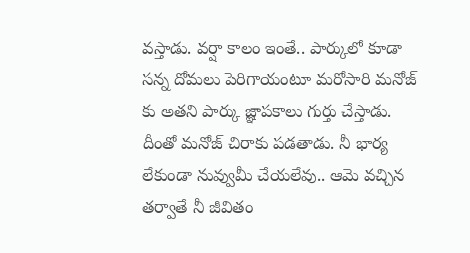వస్తాడు. వర్షా కాలం ఇంతే.. పార్కులో కూడా సన్న దోమలు పెరిగాయంటూ మరోసారి మనోజ్ కు అతని పార్కు జ్ఞాపకాలు గుర్తు చేస్తాడు. దీంతో మనోజ్ చిరాకు పడతాడు. నీ భార్య లేకుండా నువ్వుమీ చేయలేవు.. ఆమె వచ్చిన తర్వాతే నీ జీవితం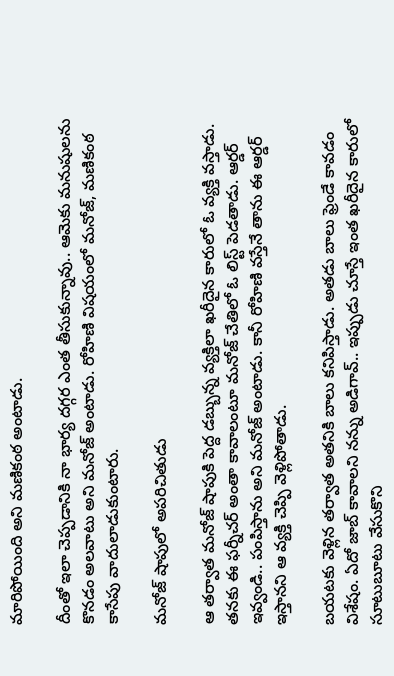మారిపోయింది అని మణికంఠ అంటాడు.

దీంతో ఇలా చెప్పడానికి నా భార్య దగ్గర ఎంత తీసుకున్నావు.. ఆమెకు మనుషులను కొనడం అలవాటు అని మనోజ్ అంటాడు. రోహిణి విషయంలో మనోజ్, మణికంఠ కాసేపు వాదులాడుకుంటారు.

మనోజ్ షాపులో అపరిచితుడు

ఆ తర్వాత మనోజ్ షాపుకి పెద్ద డబ్బున్న వ్యక్తిలా ఖరీదైన కారులో ఓ వ్యక్తి వస్తాడు. తనకు ఈ ఫర్నీచర్ అంతా కావాలంటూ మనోజ్ చేతిలో ఓ లిస్ట్ పెడతాడు. ఆర్డర్ ఇవ్వండి.. పంపిస్తాను అని మనోజ్ అంటాడు. కానీ రోహిణి వస్తేనే తాను ఈ ఆర్డర్ ఇస్తానని ఆ వ్యక్తి చెప్పి వెళ్లిపోతాడు.

బయటకు వెళ్లిన తర్వాత అతనికి బాలు కనిపిస్తాడు. అతడు బాలు ఫ్రెండే కావడం విశేషం. ఏదో జాబ్ కావాలని నన్ను అడిగావ్.. ఇప్పుడు చూస్తే ఇంత ఖరీదైన కారులో సూటుబూటు వేసుకొని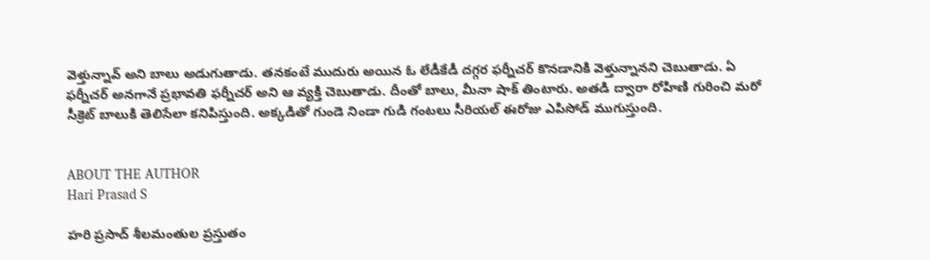వెళ్తున్నావ్ అని బాలు అడుగుతాడు. తనకంటే ముదురు అయిన ఓ లేడీకేడీ దగ్గర ఫర్నీచర్ కొనడానికి వెళ్తున్నానని చెబుతాడు. ఏ ఫర్నీచర్ అనగానే ప్రభావతి ఫర్నీచర్ అని ఆ వ్యక్తి చెబుతాడు. దీంతో బాలు, మీనా షాక్ తింటారు. అతడి ద్వారా రోహిణి గురించి మరో సీక్రెట్ బాలుకి తెలిసేలా కనిపిస్తుంది. అక్కడితో గుండె నిండా గుడి గంటలు సీరియల్ ఈరోజు ఎపిసోడ్ ముగుస్తుంది.


ABOUT THE AUTHOR
Hari Prasad S

హరి ప్రసాద్ శీలమంతుల ప్రస్తుతం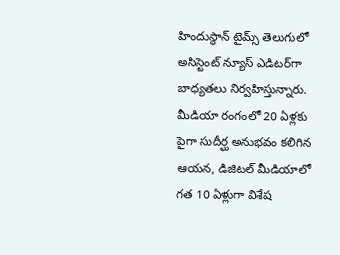హిందుస్థాన్ టైమ్స్ తెలుగులో అసిస్టెంట్ న్యూస్ ఎడిటర్‌గా బాధ్యతలు నిర్వహిస్తున్నారు. మీడియా రంగంలో 20 ఏళ్లకు పైగా సుదీర్ఘ అనుభవం కలిగిన ఆయన, డిజిటల్ మీడియాలో గత 10 ఏళ్లుగా విశేష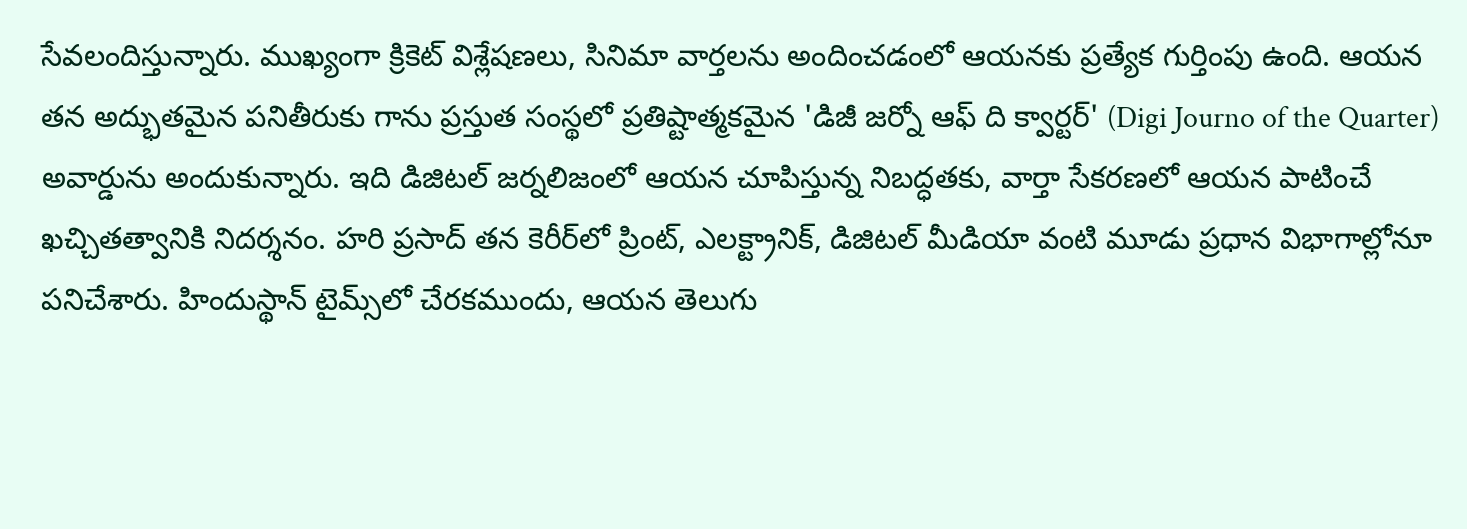సేవలందిస్తున్నారు. ముఖ్యంగా క్రికెట్ విశ్లేషణలు, సినిమా వార్తలను అందించడంలో ఆయనకు ప్రత్యేక గుర్తింపు ఉంది. ఆయన తన అద్భుతమైన పనితీరుకు గాను ప్రస్తుత సంస్థలో ప్రతిష్టాత్మకమైన 'డిజీ జర్నో ఆఫ్ ది క్వార్టర్' (Digi Journo of the Quarter) అవార్డును అందుకున్నారు. ఇది డిజిటల్ జర్నలిజంలో ఆయన చూపిస్తున్న నిబద్ధతకు, వార్తా సేకరణలో ఆయన పాటించే ఖచ్చితత్వానికి నిదర్శనం. హరి ప్రసాద్ తన కెరీర్‌లో ప్రింట్, ఎలక్ట్రానిక్, డిజిటల్ మీడియా వంటి మూడు ప్రధాన విభాగాల్లోనూ పనిచేశారు. హిందుస్థాన్ టైమ్స్‌లో చేరకముందు, ఆయన తెలుగు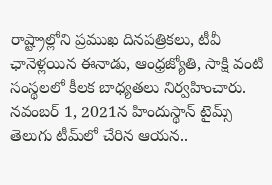రాష్ట్రాల్లోని ప్రముఖ దినపత్రికలు, టీవీ ఛానెళ్లయిన ఈనాడు, ఆంధ్రజ్యోతి, సాక్షి వంటి సంస్థలలో కీలక బాధ్యతలు నిర్వహించారు. నవంబర్ 1, 2021న హిందుస్థాన్ టైమ్స్ తెలుగు టీమ్‌లో చేరిన ఆయన..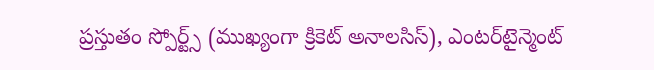ప్రస్తుతం స్పోర్ట్స్ (ముఖ్యంగా క్రికెట్ అనాలసిస్), ఎంటర్‌టైన్మెంట్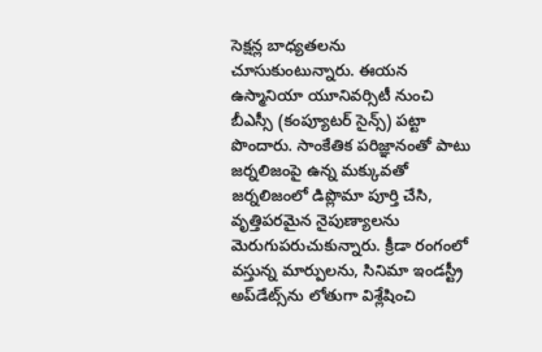సెక్షన్ల బాధ్యతలను చూసుకుంటున్నారు. ఈయన ఉస్మానియా యూనివర్సిటీ నుంచి బీఎస్సీ (కంప్యూటర్ సైన్స్) పట్టా పొందారు. సాంకేతిక పరిజ్ఞానంతో పాటు జర్నలిజంపై ఉన్న మక్కువతో జర్నలిజంలో డిప్లొమా పూర్తి చేసి, వృత్తిపరమైన నైపుణ్యాలను మెరుగుపరుచుకున్నారు. క్రీడా రంగంలో వస్తున్న మార్పులను, సినిమా ఇండస్ట్రీ అప్‌డేట్స్‌ను లోతుగా విశ్లేషించి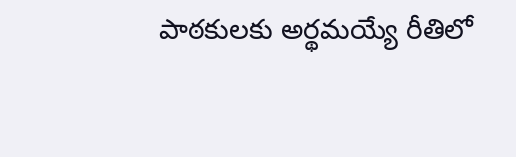పాఠకులకు అర్థమయ్యే రీతిలో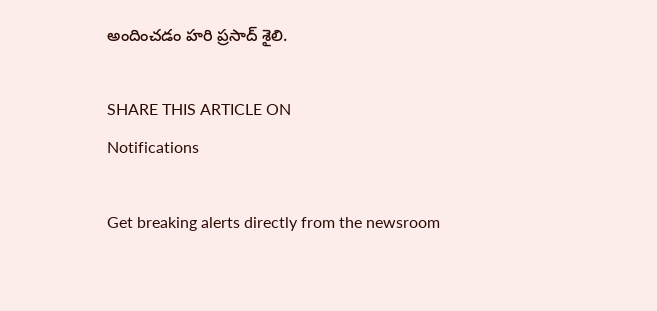అందించడం హరి ప్రసాద్ శైలి.

SHARE THIS ARTICLE ON
Notifications

Get breaking alerts directly from the newsroom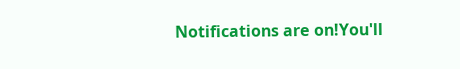Notifications are on!You'll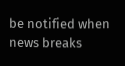be notified when news breaks